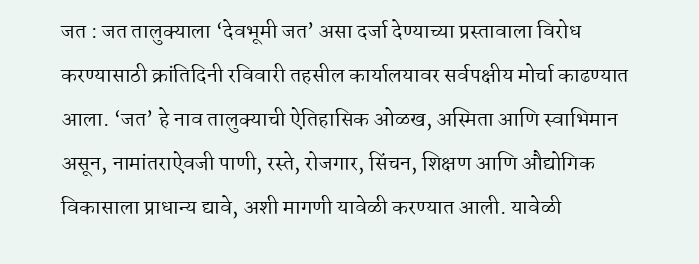जत : जत तालुक्याला ‘देवभूमी जत’ असा दर्जा देण्याच्या प्रस्तावाला विरोध करण्यासाठी क्रांतिदिनी रविवारी तहसील कार्यालयावर सर्वपक्षीय मोर्चा काढण्यात आला. ‘जत’ हे नाव तालुक्याची ऐतिहासिक ओळख, अस्मिता आणि स्वाभिमान असून, नामांतराऐवजी पाणी, रस्ते, रोजगार, सिंचन, शिक्षण आणि औद्योगिक विकासाला प्राधान्य द्यावे, अशी मागणी यावेळी करण्यात आली. यावेळी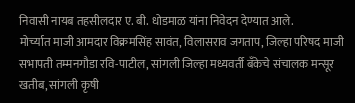निवासी नायब तहसीलदार ए. बी. धोडमाळ यांना निवेदन देण्यात आले.
मोर्च्यात माजी आमदार विक्रमसिंह सावंत, विलासराव जगताप, जिल्हा परिषद माजी सभापती तम्मनगौडा रवि-पाटील, सांगली जिल्हा मध्यवर्ती बँकेचे संचालक मन्सूर खतीब, सांगली कृषी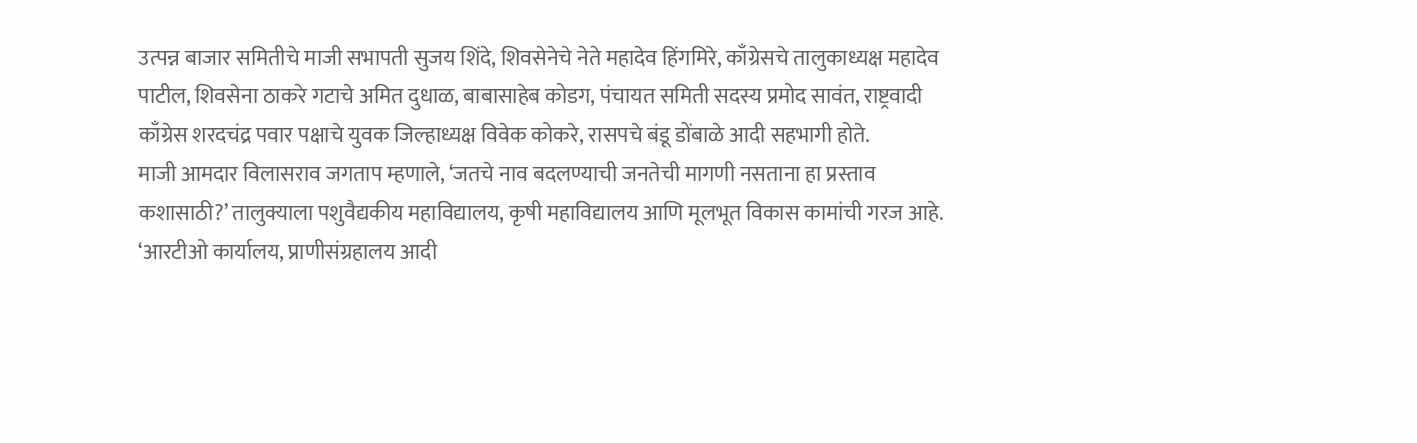उत्पन्न बाजार समितीचे माजी सभापती सुजय शिंदे, शिवसेनेचे नेते महादेव हिंगमिरे, काँग्रेसचे तालुकाध्यक्ष महादेव पाटील, शिवसेना ठाकरे गटाचे अमित दुधाळ, बाबासाहेब कोडग, पंचायत समिती सदस्य प्रमोद सावंत, राष्ट्रवादी काँग्रेस शरदचंद्र पवार पक्षाचे युवक जिल्हाध्यक्ष विवेक कोकरे, रासपचे बंडू डोंबाळे आदी सहभागी होते.
माजी आमदार विलासराव जगताप म्हणाले, ‘जतचे नाव बदलण्याची जनतेची मागणी नसताना हा प्रस्ताव कशासाठी?’ तालुक्याला पशुवैद्यकीय महाविद्यालय, कृषी महाविद्यालय आणि मूलभूत विकास कामांची गरज आहे. ‘आरटीओ कार्यालय, प्राणीसंग्रहालय आदी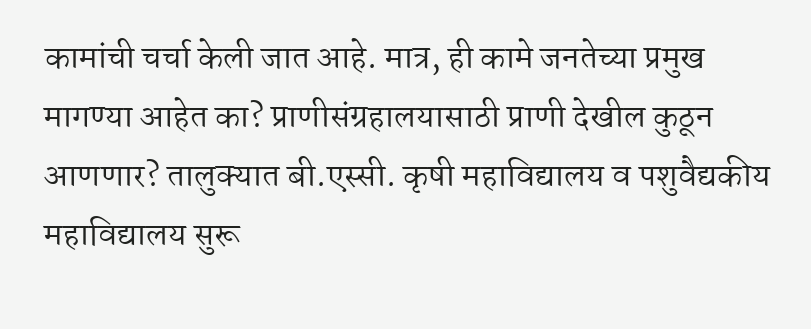कामांची चर्चा केली जात आहे. मात्र, ही कामे जनतेच्या प्रमुख मागण्या आहेत का? प्राणीसंग्रहालयासाठी प्राणी देखील कुठून आणणार? तालुक्यात बी.एस्सी. कृषी महाविद्यालय व पशुवैद्यकीय महाविद्यालय सुरू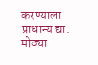करण्याला प्राधान्य द्या.
मोठ्या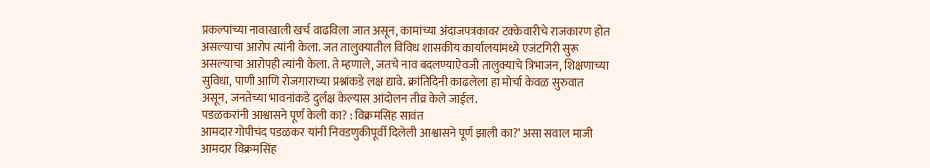प्रकल्पांच्या नावाखाली खर्च वाढविला जात असून, कामांच्या अंदाजपत्रकावर टक्केवारीचे राजकारण होत असल्याचा आरोप त्यांनी केला. जत तालुक्यातील विविध शासकीय कार्यालयांमध्ये एजंटगिरी सुरू असल्याचा आरोपही त्यांनी केला. ते म्हणाले, जतचे नाव बदलण्याऐवजी तालुक्याचे त्रिभाजन, शिक्षणाच्या सुविधा, पाणी आणि रोजगाराच्या प्रश्नांकडे लक्ष द्यावे. क्रांतिदिनी काढलेला हा मोर्चा केवळ सुरुवात असून, जनतेच्या भावनांकडे दुर्लक्ष केल्यास आंदोलन तीव्र केले जाईल.
पडळकरांनी आश्वासने पूर्ण केली का? : विक्रमसिंह सावंत
आमदार गोपीचंद पडळकर यांनी निवडणुकीपूर्वी दिलेली आश्वासने पूर्ण झाली का?’ असा सवाल माजी आमदार विक्रमसिंह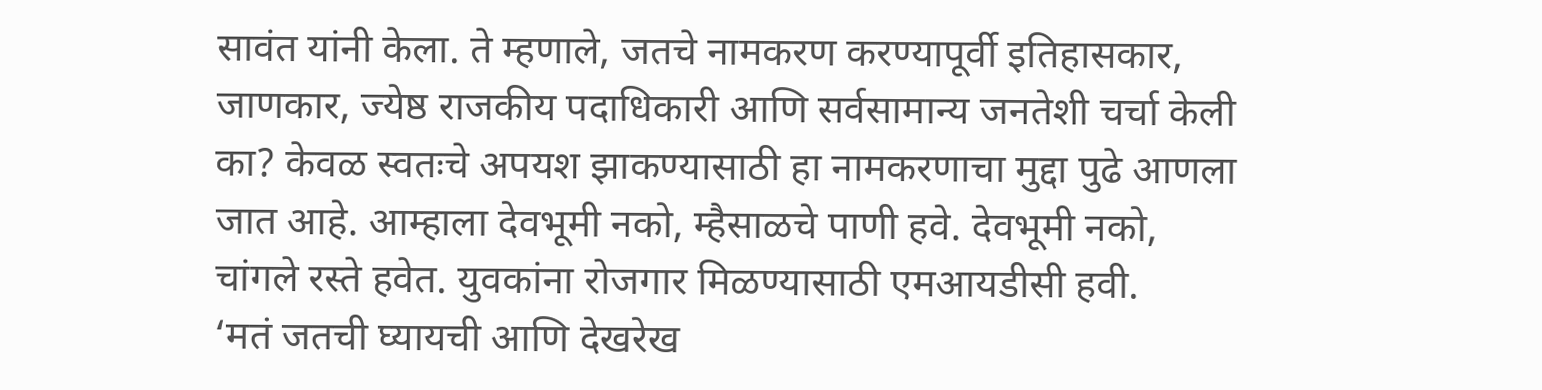सावंत यांनी केला. ते म्हणाले, जतचे नामकरण करण्यापूर्वी इतिहासकार, जाणकार, ज्येष्ठ राजकीय पदाधिकारी आणि सर्वसामान्य जनतेशी चर्चा केली का? केवळ स्वतःचे अपयश झाकण्यासाठी हा नामकरणाचा मुद्दा पुढे आणला जात आहे. आम्हाला देवभूमी नको, म्हैसाळचे पाणी हवे. देवभूमी नको, चांगले रस्ते हवेत. युवकांना रोजगार मिळण्यासाठी एमआयडीसी हवी.
‘मतं जतची घ्यायची आणि देखरेख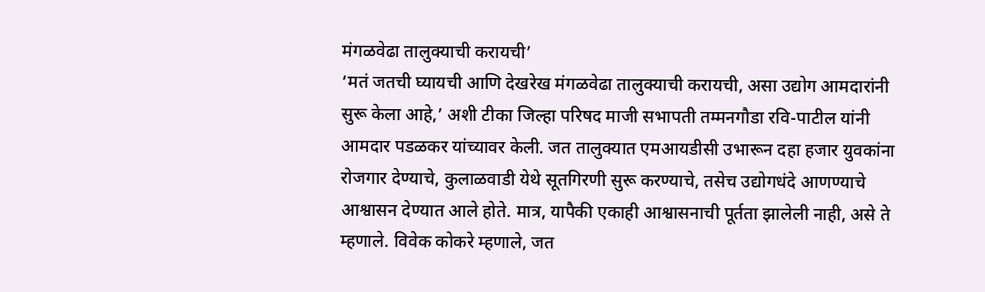मंगळवेढा तालुक्याची करायची’
‘मतं जतची घ्यायची आणि देखरेख मंगळवेढा तालुक्याची करायची, असा उद्योग आमदारांनी सुरू केला आहे,’ अशी टीका जिल्हा परिषद माजी सभापती तम्मनगौडा रवि-पाटील यांनी आमदार पडळकर यांच्यावर केली. जत तालुक्यात एमआयडीसी उभारून दहा हजार युवकांना रोजगार देण्याचे, कुलाळवाडी येथे सूतगिरणी सुरू करण्याचे, तसेच उद्योगधंदे आणण्याचे आश्वासन देण्यात आले होते. मात्र, यापैकी एकाही आश्वासनाची पूर्तता झालेली नाही, असे ते म्हणाले. विवेक कोकरे म्हणाले, जत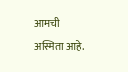आमची अस्मिता आहे.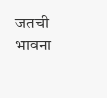जतची भावना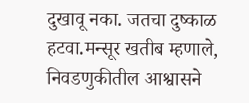दुखावू नका. जतचा दुष्काळ हटवा.मन्सूर खतीब म्हणाले, निवडणुकीतील आश्वासने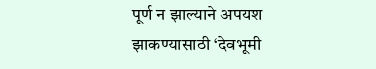पूर्ण न झाल्याने अपयश झाकण्यासाठी ‘देवभूमी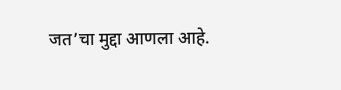जत’चा मुद्दा आणला आहे.